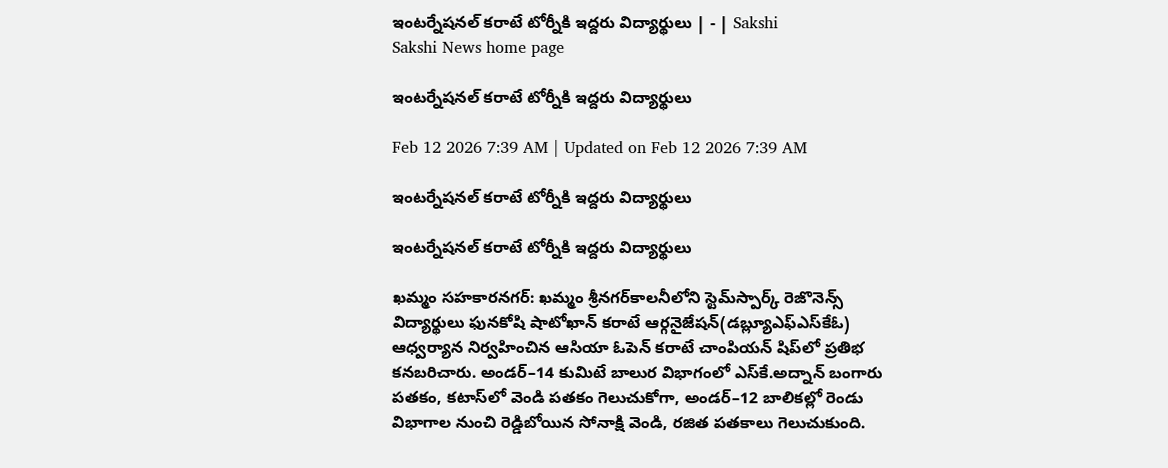ఇంటర్నేషనల్‌ కరాటే టోర్నీకి ఇద్దరు విద్యార్థులు | - | Sakshi
Sakshi News home page

ఇంటర్నేషనల్‌ కరాటే టోర్నీకి ఇద్దరు విద్యార్థులు

Feb 12 2026 7:39 AM | Updated on Feb 12 2026 7:39 AM

ఇంటర్నేషనల్‌ కరాటే టోర్నీకి ఇద్దరు విద్యార్థులు

ఇంటర్నేషనల్‌ కరాటే టోర్నీకి ఇద్దరు విద్యార్థులు

ఖమ్మం సహకారనగర్‌: ఖమ్మం శ్రీనగర్‌కాలనీలోని స్టెమ్‌స్పార్క్‌ రెజొనెన్స్‌ విద్యార్థులు ఫునకోషి షాటోఖాన్‌ కరాటే ఆర్గనైజేషన్‌(డబ్ల్యూఎఫ్‌ఎస్‌కేఓ) ఆధ్వర్యాన నిర్వహించిన ఆసియా ఓపెన్‌ కరాటే చాంపియన్‌ షిప్‌లో ప్రతిభ కనబరిచారు. అండర్‌–14 కుమిటే బాలుర విభాగంలో ఎస్‌కే.అద్నాన్‌ బంగారు పతకం, కటాస్‌లో వెండి పతకం గెలుచుకోగా, అండర్‌–12 బాలికల్లో రెండు విభాగాల నుంచి రెడ్డిబోయిన సోనాక్షి వెండి, రజిత పతకాలు గెలుచుకుంది.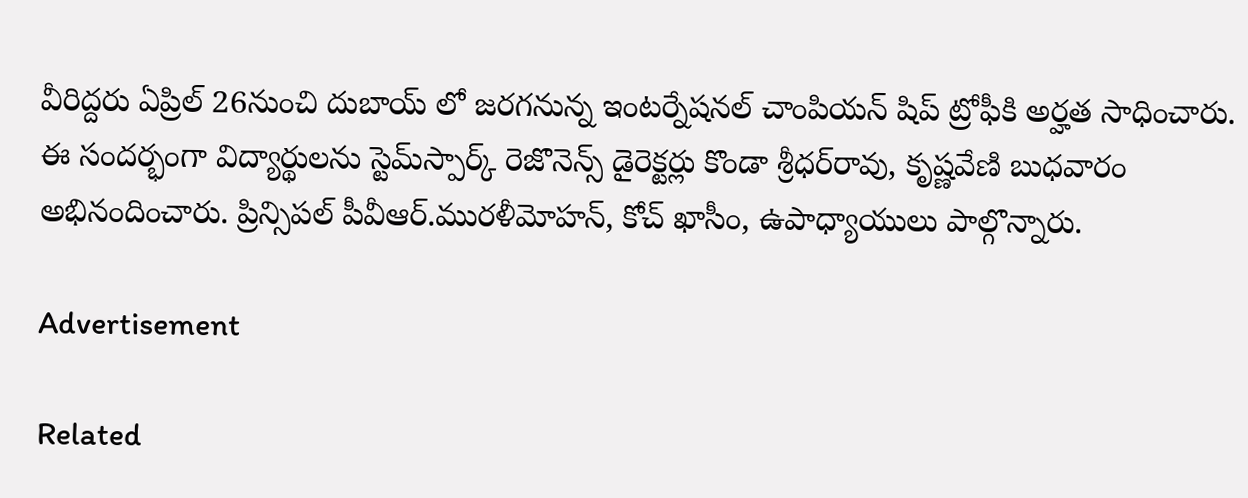వీరిద్దరు ఏప్రిల్‌ 26నుంచి దుబాయ్‌ లో జరగనున్న ఇంటర్నేషనల్‌ చాంపియన్‌ షిప్‌ ట్రోఫీకి అర్హత సాధించారు. ఈ సందర్భంగా విద్యార్థులను స్టెమ్‌స్పార్క్‌ రెజొనెన్స్‌ డైరెక్టర్లు కొండా శ్రీధర్‌రావు, కృష్ణవేణి బుధవారం అభినందించారు. ప్రిన్సిపల్‌ పీవీఆర్‌.మురళీమోహన్‌, కోచ్‌ ఖాసీం, ఉపాధ్యాయులు పాల్గొన్నారు.

Advertisement

Related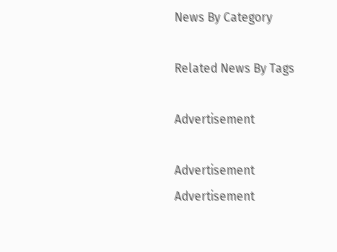News By Category

Related News By Tags

Advertisement

Advertisement
Advertisement